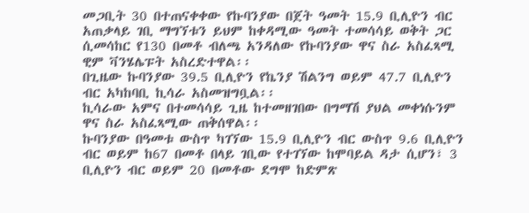መጋቢት 30 በተጠናቀቀው የኩባንያው በጀት ዓመት 15.9 ቢሊዮን ብር አጠቃላይ ገቢ ማግኘቱን ይህም ከቀዳሚው ዓመት ተመሳሳይ ወቅት ጋር ሲመሳከር የ130 በመቶ ብለጫ አንዳለው የኩባንያው ዋና ስራ አስፈጻሚ ዊም ቫንሄሌፑት አስረድተዋል፡፡
በጊዜው ኩባንያው 39.5 ቢሊዮን የኬንያ ሽልንግ ወይም 47.7 ቢሊዮን ብር አካከባቢ ኪሳራ አስመዝግቧል፡፡
ኪሳራው አምና በተመሳሳይ ጊዜ ከተመዘገበው በግማሽ ያህል መቀነሱንም ዋና ስራ አስፈጻሚው ጠቅሰዋል፡፡
ኩባንያው በዓመቱ ውስጥ ካገኘው 15.9 ቢሊዮን ብር ውስጥ 9.6 ቢሊዮን ብር ወይም ከ67 በመቶ በላይ ገቢው የተገኘው ከሞባይል ዳታ ሲሆን፣ 3 ቢሊዮን ብር ወይም 20 በመቶው ደግሞ ከድምጽ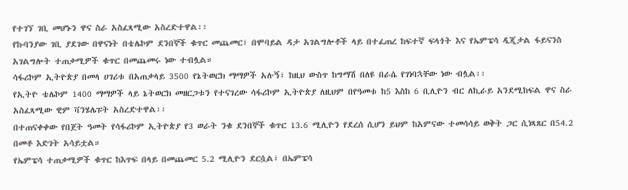የተገኘ ገቢ መሆኑን ዋና ስራ አስፈጻሚው አስረድተዋል፡፡
የኩባንያው ገቢ ያደገው በዋናነት በቴሌኮም ደንበኞች ቁጥር መጨመር፣ በሞባይል ዳታ አገልግሎቶች ላይ በተፈጠረ ከፍተኛ ፍላጎት እና የኤምፔሳ ዲጂታል ፋይናንስ አገልግሎት ተጠቃሚዎች ቁጥር በመጨመሩ ነው ተብሏል።
ሳፋሪኮም ኢትዮጵያ በመላ ሀገሪቱ በአጠቃላይ 3500 የኔትወርክ ማማዎች አሉኝ፣ ከዚህ ውስጥ ከግማሽ በለዩ በራሴ የገነባኋቸው ነው ብሏል፡፡
የኢትዮ ቴሌኮም 1400 ማማዎች ላይ ኔትወርክ መዘርጋቱን የተናገረው ሳፋሪኮም ኢትዮጵያ ለዚህም በየዓመቱ ከ5 እስከ 6 ቢሊዮን ብር ለኪራይ አንደሚከፍል ዋና ስራ አስፈጻሚው ዊም ቫንሄሌፑት አስረድተዋል፡፡
በተጠናቀቀው የበጀት ዓመት የሳፋሪኮም ኢትዮጵያ የ3 ወራት ንቁ ደንበኞች ቁጥር 13.6 ሚሊዮን የደረሰ ሲሆን ይህም ከአምናው ተመሳሳይ ወቅት ጋር ሲነጻጸር በ54.2 በመቶ እድገት አሳይቷል።
የኤምፔሳ ተጠቃሚዎች ቁጥር ከእጥፍ በላይ በመጨመር 5.2 ሚሊዮን ደርሷል፣ በኤምፔሳ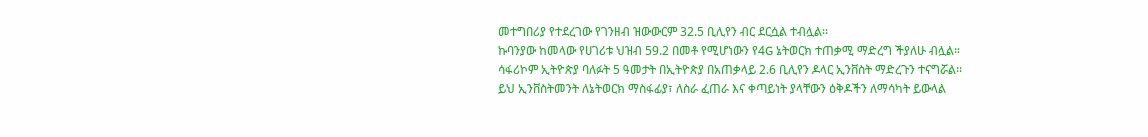መተግበሪያ የተደረገው የገንዘብ ዝውውርም 32.5 ቢሊየን ብር ደርሷል ተብሏል፡፡
ኩባንያው ከመላው የሀገሪቱ ህዝብ 59.2 በመቶ የሚሆነውን የ4G ኔትወርክ ተጠቃሚ ማድረግ ችያለሁ ብሏል።
ሳፋሪኮም ኢትዮጵያ ባለፉት 5 ዓመታት በኢትዮጵያ በአጠቃላይ 2.6 ቢሊየን ዶላር ኢንቨስት ማድረጉን ተናግሯል፡፡
ይህ ኢንቨስትመንት ለኔትወርክ ማስፋፊያ፣ ለስራ ፈጠራ እና ቀጣይነት ያላቸውን ዕቅዶችን ለማሳካት ይውላል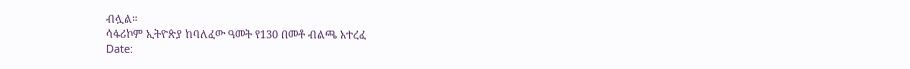ብሏል።
ሳፋሪኮም ኢትዮጵያ ከባለፈው ዓመት የ130 በመቶ ብልጫ አተረፈ
Date: